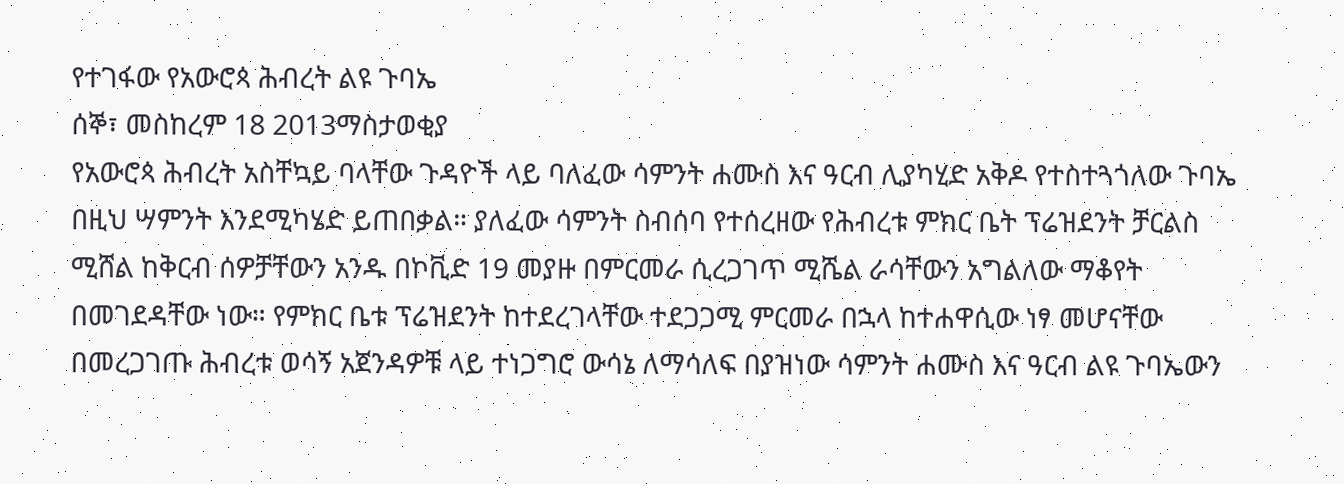የተገፋው የአውሮጳ ሕብረት ልዩ ጉባኤ
ሰኞ፣ መስከረም 18 2013ማስታወቂያ
የአውሮጳ ሕብረት አስቸኳይ ባላቸው ጉዳዮች ላይ ባለፈው ሳምንት ሐሙስ እና ዓርብ ሊያካሂድ አቅዶ የተስተጓጎለው ጉባኤ በዚህ ሣምንት እንደሚካሄድ ይጠበቃል። ያለፈው ሳምንት ስብሰባ የተሰረዘው የሕብረቱ ምክር ቤት ፕሬዝደንት ቻርልስ ሚሸል ከቅርብ ሰዎቻቸውን አንዱ በኮቪድ 19 መያዙ በምርመራ ሲረጋገጥ ሚሼል ራሳቸውን አግልለው ማቆየት በመገደዳቸው ነው። የምክር ቤቱ ፕሬዝደንት ከተደረገላቸው ተደጋጋሚ ምርመራ በኋላ ከተሐዋሲው ነፃ መሆናቸው በመረጋገጡ ሕብረቱ ወሳኝ አጀንዳዎቹ ላይ ተነጋግሮ ውሳኔ ለማሳለፍ በያዝነው ሳምንት ሐሙስ እና ዓርብ ልዩ ጉባኤውን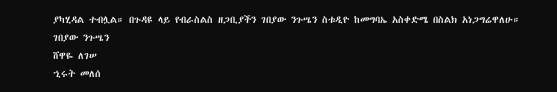ያካሂዳል ተብሏል። በጉዳዩ ላይ የብራስልስ ዘጋቢያችን ገበያው ንጉሤን ስቱዲዮ ከመግባኤ አስቀድሜ በስልክ አነጋግሬዋለሁ።
ገበያው ንጉሤን
ሸዋዬ ለገሠ
ኂሩት መለሰ